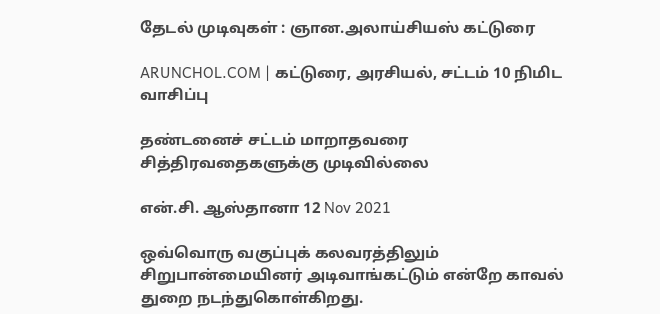தேடல் முடிவுகள் : ஞான.அலாய்சியஸ் கட்டுரை

ARUNCHOL.COM | கட்டுரை, அரசியல், சட்டம் 10 நிமிட வாசிப்பு

தண்டனைச் சட்டம் மாறாதவரை சித்திரவதைகளுக்கு முடிவில்லை

என்.சி. ஆஸ்தானா 12 Nov 2021

ஒவ்வொரு வகுப்புக் கலவரத்திலும் சிறுபான்மையினர் அடிவாங்கட்டும் என்றே காவல் துறை நடந்துகொள்கிறது.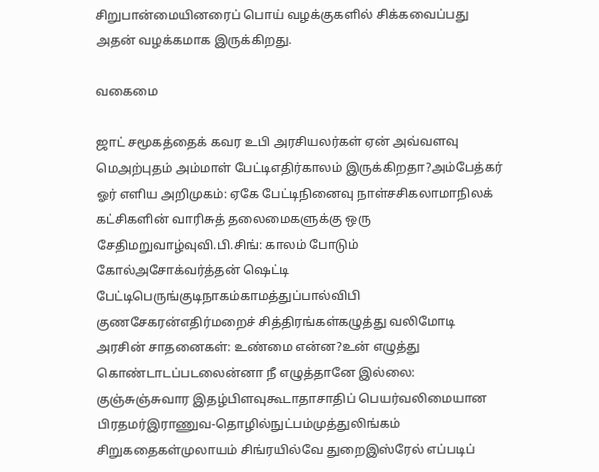சிறுபான்மையினரைப் பொய் வழக்குகளில் சிக்கவைப்பது அதன் வழக்கமாக இருக்கிறது.

வகைமை

ஜாட் சமூகத்தைக் கவர உபி அரசியலர்கள் ஏன் அவ்வளவு மெஅற்புதம் அம்மாள் பேட்டிஎதிர்காலம் இருக்கிறதா?அம்பேத்கர் ஓர் எளிய அறிமுகம்: ஏகே பேட்டிநினைவு நாள்சசிகலாமாநிலக் கட்சிகளின் வாரிசுத் தலைமைகளுக்கு ஒரு சேதிமறுவாழ்வுவி.பி.சிங்: காலம் போடும் கோல்அசோக்வர்த்தன் ஷெட்டி பேட்டிபெருங்குடிநாகம்காமத்துப்பால்விபி குணசேகரன்எதிர்மறைச் சித்திரங்கள்கழுத்து வலிமோடி அரசின் சாதனைகள்: உண்மை என்ன?உன் எழுத்து கொண்டாடப்படலைன்னா நீ எழுத்தானே இல்லை: குஞ்சுஞ்சுவார இதழ்பிளவுகூடாதாசாதிப் பெயர்வலிமையான பிரதமர்இராணுவ-தொழில்நுட்பம்முத்துலிங்கம் சிறுகதைகள்முலாயம் சிங்ரயில்வே துறைஇஸ்ரேல் எப்படிப்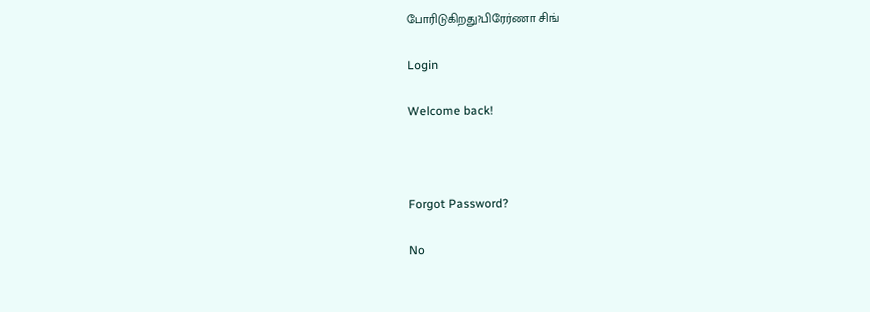போரிடுகிறது?பிரேர்ணா சிங்

Login

Welcome back!



Forgot Password?

No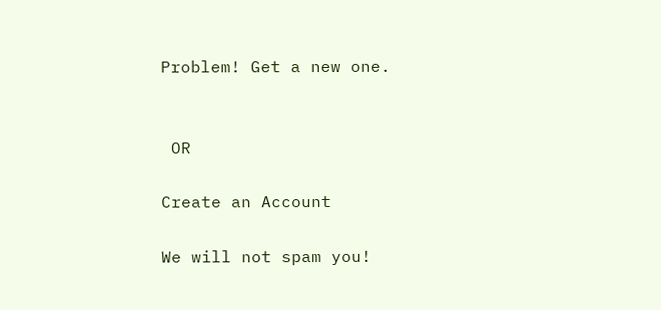Problem! Get a new one.


 OR

Create an Account

We will not spam you!